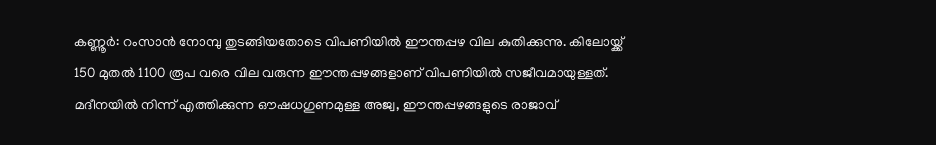കണ്ണൂർ: റംസാൻ നോമ്പു തുടങ്ങിയതോടെ വിപണിയിൽ ഈന്തപ്പഴ വില കുതിക്കുന്നു. കിലോയ്ക്ക് 150 മുതൽ 1100 രൂപ വരെ വില വരുന്ന ഈന്തപ്പഴങ്ങളാണ് വിപണിയിൽ സജീവമായുള്ളത്.
മദീനയിൽ നിന്ന് എത്തിക്കുന്ന ഔഷധഗുണമുള്ള അജ്വ, ഈന്തപ്പഴങ്ങളുടെ രാജാവ്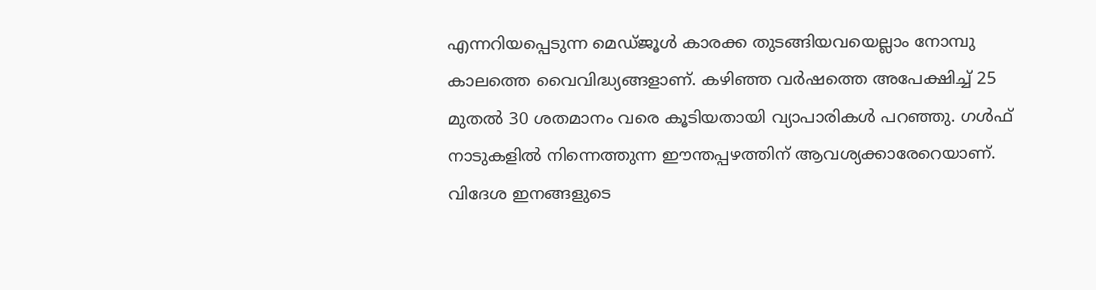എന്നറിയപ്പെടുന്ന മെഡ്ജൂൾ കാരക്ക തുടങ്ങിയവയെല്ലാം നോമ്പു കാലത്തെ വൈവിദ്ധ്യങ്ങളാണ്. കഴിഞ്ഞ വർഷത്തെ അപേക്ഷിച്ച് 25 മുതൽ 30 ശതമാനം വരെ കൂടിയതായി വ്യാപാരികൾ പറഞ്ഞു. ഗൾഫ് നാടുകളിൽ നിന്നെത്തുന്ന ഈന്തപ്പഴത്തിന് ആവശ്യക്കാരേറെയാണ്. വിദേശ ഇനങ്ങളുടെ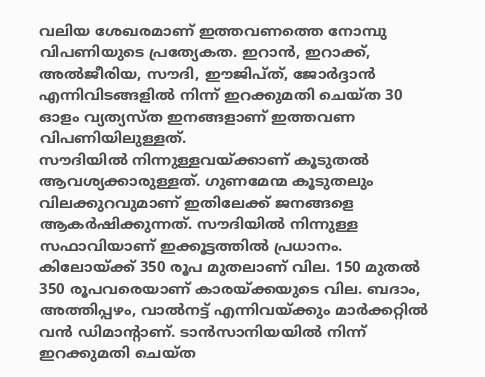വലിയ ശേഖരമാണ് ഇത്തവണത്തെ നോമ്പു വിപണിയുടെ പ്രത്യേകത. ഇറാൻ, ഇറാക്ക്, അൽജീരിയ, സൗദി, ഈജിപ്ത്, ജോർദ്ദാൻ എന്നിവിടങ്ങളിൽ നിന്ന് ഇറക്കുമതി ചെയ്ത 30 ഓളം വ്യത്യസ്ത ഇനങ്ങളാണ് ഇത്തവണ വിപണിയിലുള്ളത്.
സൗദിയിൽ നിന്നുള്ളവയ്ക്കാണ് കൂടുതൽ ആവശ്യക്കാരുള്ളത്. ഗുണമേന്മ കൂടുതലും വിലക്കുറവുമാണ് ഇതിലേക്ക് ജനങ്ങളെ ആകർഷിക്കുന്നത്. സൗദിയിൽ നിന്നുള്ള സഫാവിയാണ് ഇക്കൂട്ടത്തിൽ പ്രധാനം. കിലോയ്ക്ക് 350 രൂപ മുതലാണ് വില. 150 മുതൽ 350 രൂപവരെയാണ് കാരയ്ക്കയുടെ വില. ബദാം, അത്തിപ്പഴം, വാൽനട്ട് എന്നിവയ്ക്കും മാർക്കറ്റിൽ വൻ ഡിമാന്റാണ്. ടാൻസാനിയയിൽ നിന്ന് ഇറക്കുമതി ചെയ്ത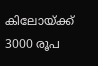കിലോയ്ക്ക് 3000 രൂപ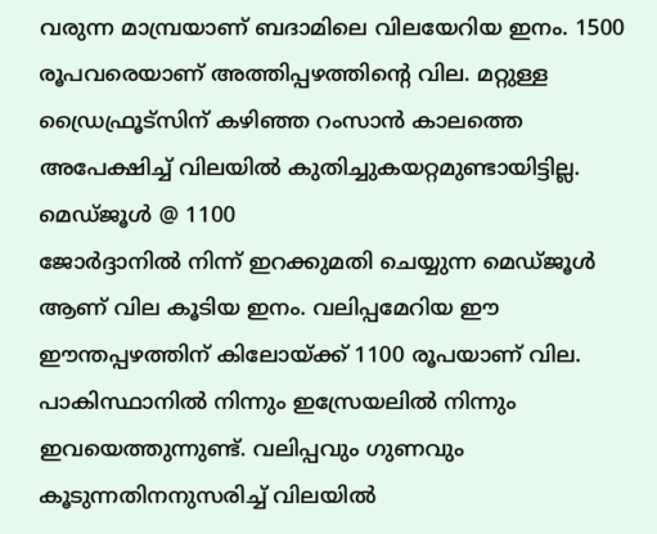വരുന്ന മാമ്പ്രയാണ് ബദാമിലെ വിലയേറിയ ഇനം. 1500 രൂപവരെയാണ് അത്തിപ്പഴത്തിന്റെ വില. മറ്റുള്ള ഡ്രൈഫ്രൂട്സിന് കഴിഞ്ഞ റംസാൻ കാലത്തെ അപേക്ഷിച്ച് വിലയിൽ കുതിച്ചുകയറ്റമുണ്ടായിട്ടില്ല.
മെഡ്ജൂൾ @ 1100
ജോർദ്ദാനിൽ നിന്ന് ഇറക്കുമതി ചെയ്യുന്ന മെഡ്ജൂൾ ആണ് വില കൂടിയ ഇനം. വലിപ്പമേറിയ ഈ ഈന്തപ്പഴത്തിന് കിലോയ്ക്ക് 1100 രൂപയാണ് വില. പാകിസ്ഥാനിൽ നിന്നും ഇസ്രേയലിൽ നിന്നും ഇവയെത്തുന്നുണ്ട്. വലിപ്പവും ഗുണവും കൂടുന്നതിനനുസരിച്ച് വിലയിൽ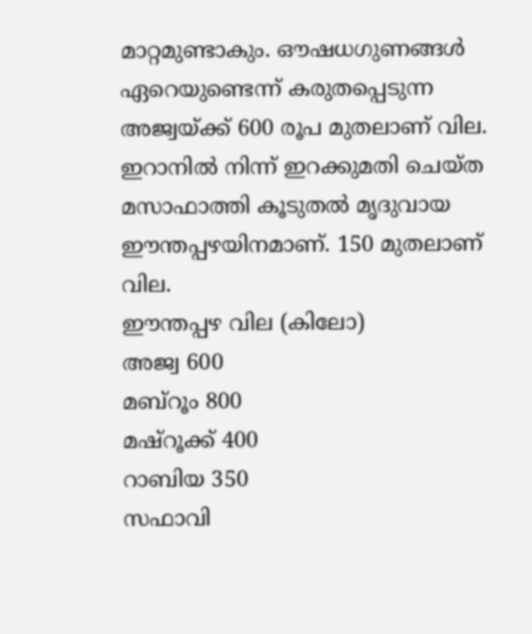മാറ്റമുണ്ടാകും. ഔഷധഗുണങ്ങൾ ഏറെയുണ്ടെന്ന് കരുതപ്പെടുന്ന അജ്വയ്ക്ക് 600 രൂപ മുതലാണ് വില. ഇറാനിൽ നിന്ന് ഇറക്കുമതി ചെയ്ത മസാഫാത്തി കൂടുതൽ മൃദുവായ ഈന്തപ്പഴയിനമാണ്. 150 മുതലാണ് വില.
ഈന്തപ്പഴ വില (കിലോ)
അജ്വ 600
മബ്റൂം 800
മഷ്റൂക്ക് 400
റാബിയ 350
സഫാവി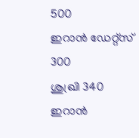500
ഇറാൻ ഡേറ്റ്സ് 300
ശുഖ്രി 340
ഇറാൻ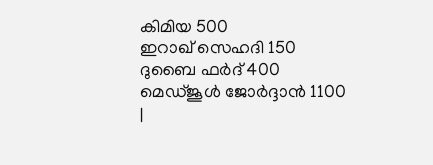കിമിയ 500
ഇറാഖ് സെഹദി 150
ദുബൈ ഫർദ് 400
മെഡ്ജൂൾ ജോർദ്ദാൻ 1100
|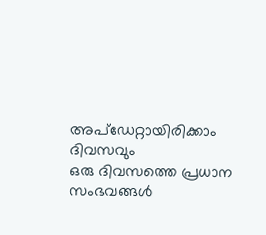അപ്ഡേറ്റായിരിക്കാം ദിവസവും
ഒരു ദിവസത്തെ പ്രധാന സംഭവങ്ങൾ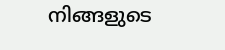നിങ്ങളുടെ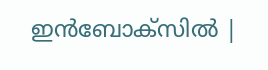ഇൻബോക്സിൽ |